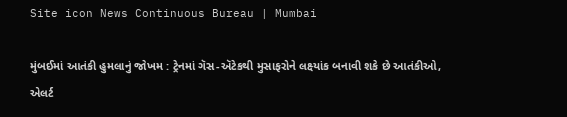Site icon News Continuous Bureau | Mumbai

મુંબઈમાં આતંકી હુમલાનું જોખમ : ટ્રેનમાં ગૅસ-ઍટેકથી મુસાફરોને લક્ષ્યાંક બનાવી શકે છે આતંકીઓ,  એલર્ટ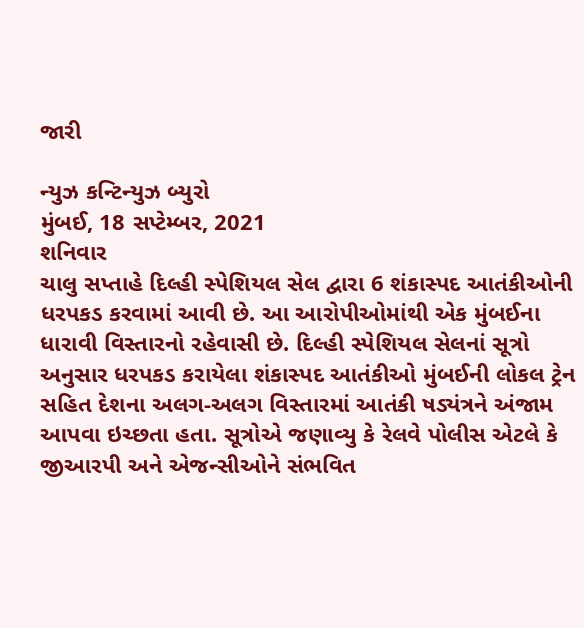જારી

ન્યુઝ કન્ટિન્યુઝ બ્યુરો
મુંબઈ, 18 સપ્ટેમ્બર, 2021
શનિવાર
ચાલુ સપ્તાહે દિલ્હી સ્પેશિયલ સેલ દ્વારા 6 શંકાસ્પદ આતંકીઓની ધરપકડ કરવામાં આવી છે. આ આરોપીઓમાંથી એક મુંબઈના ધારાવી વિસ્તારનો રહેવાસી છે. દિલ્હી સ્પેશિયલ સેલનાં સૂત્રો અનુસાર ધરપકડ કરાયેલા શંકાસ્પદ આતંકીઓ મુંબઈની લોકલ ટ્રેન સહિત દેશના અલગ-અલગ વિસ્તારમાં આતંકી ષડ્યંત્રને અંજામ આપવા ઇચ્છતા હતા. સૂત્રોએ જણાવ્યુ કે રેલવે પોલીસ એટલે કે જીઆરપી અને એજન્સીઓને સંભવિત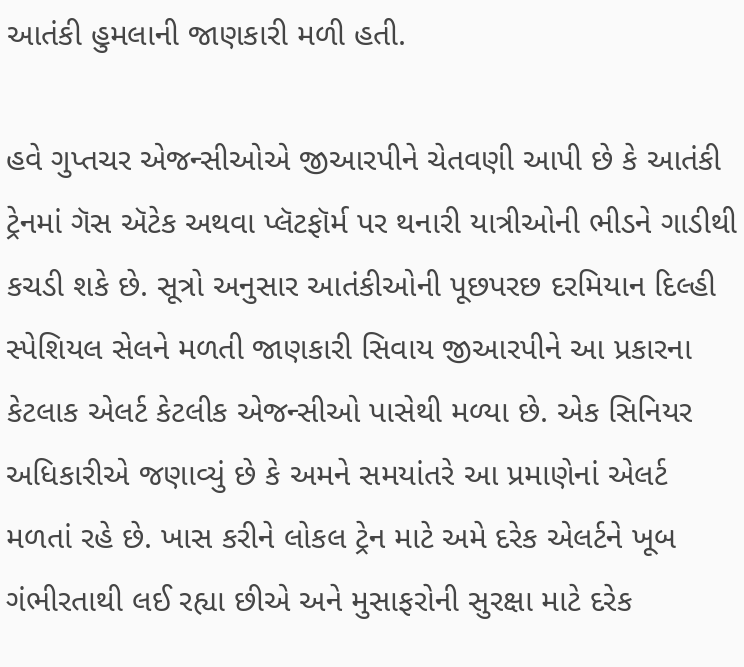આતંકી હુમલાની જાણકારી મળી હતી.

હવે ગુપ્તચર એજન્સીઓએ જીઆરપીને ચેતવણી આપી છે કે આતંકી ટ્રેનમાં ગૅસ ઍટેક અથવા પ્લૅટફૉર્મ પર થનારી યાત્રીઓની ભીડને ગાડીથી કચડી શકે છે. સૂત્રો અનુસાર આતંકીઓની પૂછપરછ દરમિયાન દિલ્હી સ્પેશિયલ સેલને મળતી જાણકારી સિવાય જીઆરપીને આ પ્રકારના કેટલાક એલર્ટ કેટલીક એજન્સીઓ પાસેથી મળ્યા છે. એક સિનિયર અધિકારીએ જણાવ્યું છે કે અમને સમયાંતરે આ પ્રમાણેનાં એલર્ટ મળતાં રહે છે. ખાસ કરીને લોકલ ટ્રેન માટે અમે દરેક એલર્ટને ખૂબ ગંભીરતાથી લઈ રહ્યા છીએ અને મુસાફરોની સુરક્ષા માટે દરેક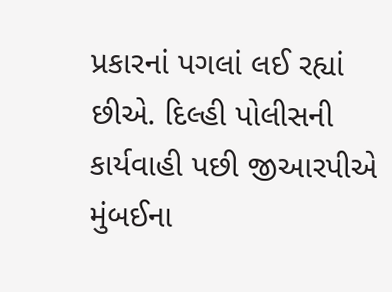પ્રકારનાં પગલાં લઈ રહ્યાં છીએ. દિલ્હી પોલીસની કાર્યવાહી પછી જીઆરપીએ મુંબઈના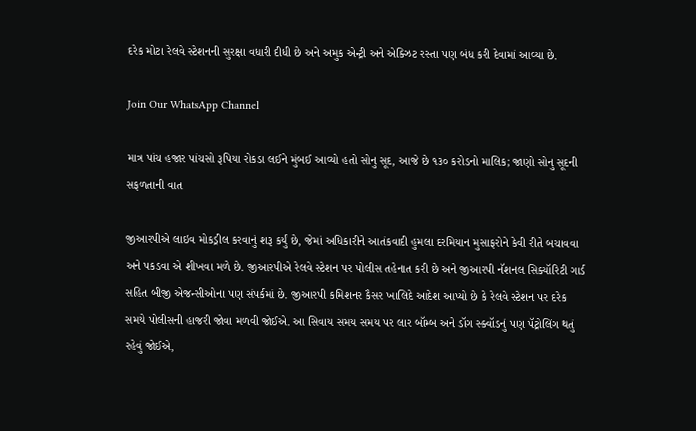દરેક મોટા રેલવે સ્ટેશનની સુરક્ષા વધારી દીધી છે અને અમુક એન્ટ્રી અને એક્ઝિટ રસ્તા પણ બંધ કરી દેવામાં આવ્યા છે.

Join Our WhatsApp Channel

માત્ર પાંચ હજાર પાંચસો રૂપિયા રોકડા લઈને મુંબઈ આવ્યો હતો સોનુ સૂદ, આજે છે ૧૩૦ કરોડનો માલિક; જાણો સોનુ સૂદની સફળતાની વાત

જીઆરપીએ લાઇવ મોકડ્રીલ કરવાનું શરૂ કર્યું છે, જેમાં અધિકારીને આતંકવાદી હુમલા દરમિયાન મુસાફરોને કેવી રીતે બચાવવા અને પકડવા એ શીખવા મળે છે. જીઆરપીએ રેલવે સ્ટેશન પર પોલીસ તહેનાત કરી છે અને જીઆરપી નૅશનલ સિક્યૉરિટી ગાર્ડ સહિત બીજી એજન્સીઓના પણ સંપર્કમાં છે. જીઆરપી કમિશનર કૈસર ખાલિદે આદેશ આપ્યો છે કે રેલવે સ્ટેશન પર દરેક સમયે પોલીસની હાજરી જોવા મળવી જોઈએ. આ સિવાય સમય સમય પર લાર બૉમ્બ અને ડૉગ સ્ક્વૉડનું પણ પૅટ્રોલિંગ થતું રહેવું જોઈએ,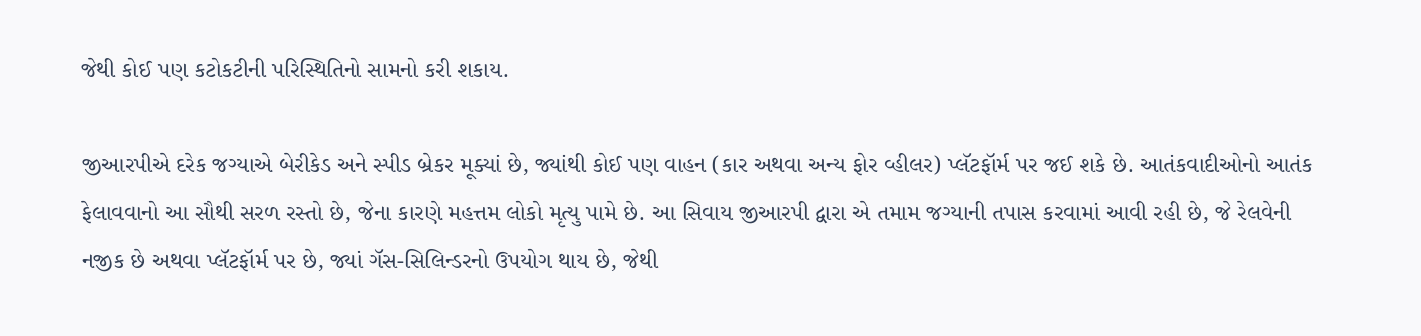જેથી કોઈ પણ કટોકટીની પરિસ્થિતિનો સામનો કરી શકાય.

જીઆરપીએ દરેક જગ્યાએ બેરીકેડ અને સ્પીડ બ્રેકર મૂક્યાં છે, જ્યાંથી કોઈ પણ વાહન (કાર અથવા અન્ય ફોર વ્હીલર) પ્લૅટફૉર્મ પર જઈ શકે છે. આતંકવાદીઓનો આતંક ફેલાવવાનો આ સૌથી સરળ રસ્તો છે, જેના કારણે મહત્તમ લોકો મૃત્યુ પામે છે. આ સિવાય જીઆરપી દ્વારા એ તમામ જગ્યાની તપાસ કરવામાં આવી રહી છે, જે રેલવેની નજીક છે અથવા પ્લૅટફૉર્મ પર છે, જ્યાં ગૅસ-સિલિન્ડરનો ઉપયોગ થાય છે, જેથી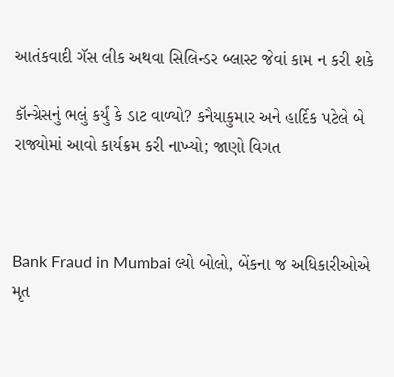આતંકવાદી ગૅસ લીક અથવા સિલિન્ડર બ્લાસ્ટ જેવાં કામ ન કરી શકે

કૉન્ગ્રેસનું ભલું કર્યું કે ડાટ વાળ્યો? કનૈયાકુમાર અને હાર્દિક પટેલે બે રાજ્યોમાં આવો કાર્યક્રમ કરી નાખ્યો; જાણો વિગત



Bank Fraud in Mumbai લ્યો બોલો, બેંકના જ અધિકારીઓએ મૃત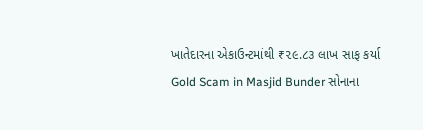ખાતેદારના એકાઉન્ટમાંથી ₹૨૯.૮૩ લાખ સાફ કર્યા
Gold Scam in Masjid Bunder સોનાના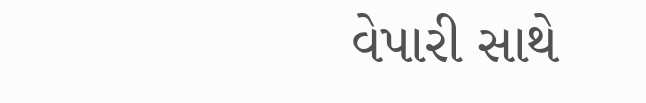વેપારી સાથે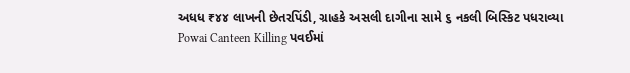અધધ ₹૪૪ લાખની છેતરપિંડી, ગ્રાહકે અસલી દાગીના સામે ૬ નકલી બિસ્કિટ પધરાવ્યા
Powai Canteen Killing પવઈમાં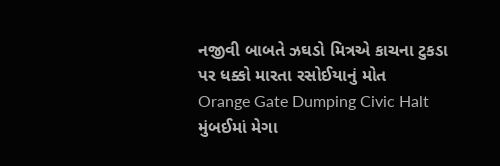નજીવી બાબતે ઝઘડો મિત્રએ કાચના ટુકડા પર ધક્કો મારતા રસોઈયાનું મોત
Orange Gate Dumping Civic Halt મુંબઈમાં મેગા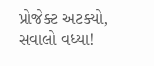પ્રોજેક્ટ અટક્યો, સવાલો વધ્યા!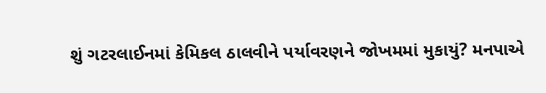શું ગટરલાઈનમાં કેમિકલ ઠાલવીને પર્યાવરણને જોખમમાં મુકાયું? મનપાએ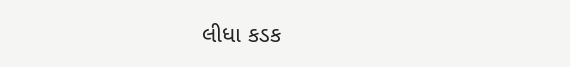લીધા કડક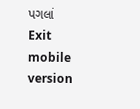પગલાં
Exit mobile version